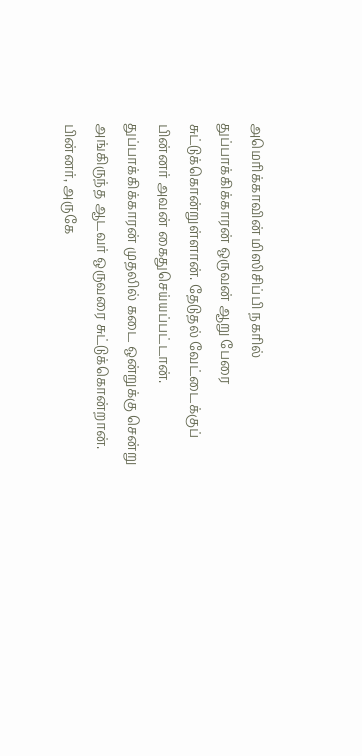அமெரிக்காவின் மிஸிசிப்பி நகரில் துப்பாக்கிக்காரன் ஒருவன் ஆறு பேரை சுட்டுக்கொன்றுள்ளான். தேடுதல் வேட்டைக்குப் பின்னர் அவன் கைதுசெய்யப்பட்டான்.
துப்பாக்கிக்காரன் முதலில் கடை ஒன்றுக்கு சென்று அங்கிருந்த ஆடவர் ஒருவரை சுட்டுக்கொன்றான். பின்னர், அருகே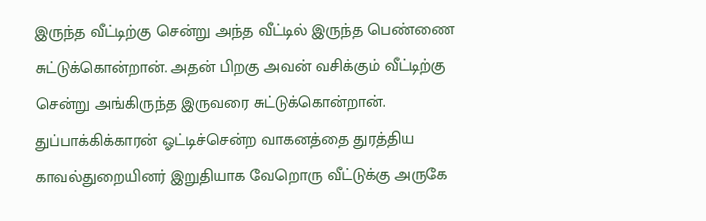இருந்த வீட்டிற்கு சென்று அந்த வீட்டில் இருந்த பெண்ணை சுட்டுக்கொன்றான். அதன் பிறகு அவன் வசிக்கும் வீட்டிற்கு சென்று அங்கிருந்த இருவரை சுட்டுக்கொன்றான்.
துப்பாக்கிக்காரன் ஓட்டிச்சென்ற வாகனத்தை துரத்திய காவல்துறையினர் இறுதியாக வேறொரு வீட்டுக்கு அருகே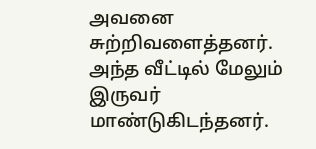அவனை சுற்றிவளைத்தனர். அந்த வீட்டில் மேலும் இருவர் மாண்டுகிடந்தனர்.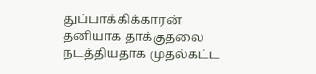துப்பாக்கிக்காரன் தனியாக தாக்குதலை நடத்தியதாக முதல்கட்ட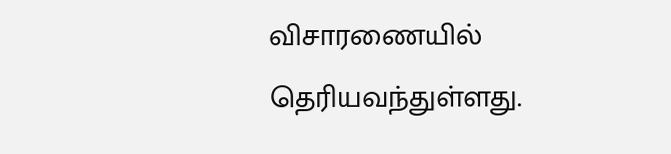விசாரணையில் தெரியவந்துள்ளது.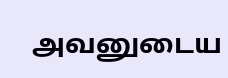அவனுடைய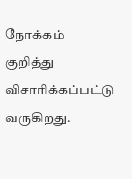நோக்கம் குறித்து விசாரிக்கப்பட்டு வருகிறது.